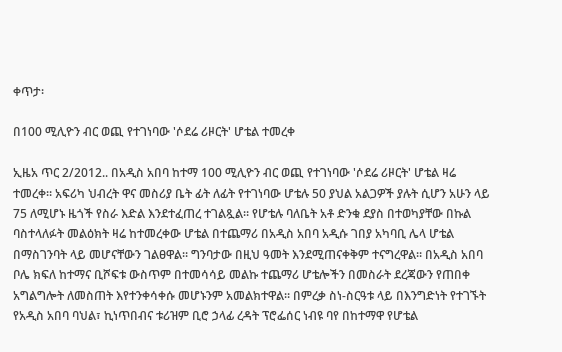ቀጥታ፡

በ100 ሚሊዮን ብር ወጪ የተገነባው 'ሶደሬ ሪዞርት' ሆቴል ተመረቀ

ኢዜአ ጥር 2/2012.. በአዲስ አበባ ከተማ 100 ሚሊዮን ብር ወጪ የተገነባው 'ሶደሬ ሪዞርት' ሆቴል ዛሬ ተመረቀ። አፍሪካ ህብረት ዋና መስሪያ ቤት ፊት ለፊት የተገነባው ሆቴሉ 50 ያህል አልጋዎች ያሉት ሲሆን አሁን ላይ 75 ለሚሆኑ ዜጎች የስራ እድል እንደተፈጠረ ተገልጿል። የሆቴሉ ባለቤት አቶ ድንቁ ደያስ በተወካያቸው በኩል ባስተላለፉት መልዕክት ዛሬ ከተመረቀው ሆቴል በተጨማሪ በአዲስ አበባ አዲሱ ገበያ አካባቢ ሌላ ሆቴል በማስገንባት ላይ መሆናቸውን ገልፀዋል። ግንባታው በዚህ ዓመት እንደሚጠናቀቅም ተናግረዋል። በአዲስ አበባ ቦሌ ክፍለ ከተማና ቢሾፍቱ ውስጥም በተመሳሳይ መልኩ ተጨማሪ ሆቴሎችን በመስራት ደረጃውን የጠበቀ አግልግሎት ለመስጠት እየተንቀሳቀሱ መሆኑንም አመልክተዋል። በምረቃ ስነ-ስርዓቱ ላይ በእንግድነት የተገኙት የአዲስ አበባ ባህል፣ ኪነጥበብና ቱሪዝም ቢሮ ኃላፊ ረዳት ፕሮፌሰር ነብዩ ባየ በከተማዋ የሆቴል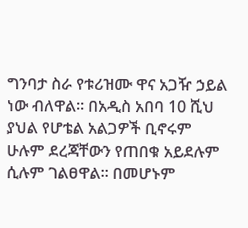ግንባታ ስራ የቱሪዝሙ ዋና አጋዥ ኃይል ነው ብለዋል። በአዲስ አበባ 10 ሺህ ያህል የሆቴል አልጋዎች ቢኖሩም ሁሉም ደረጃቸውን የጠበቁ አይደሉም ሲሉም ገልፀዋል። በመሆኑም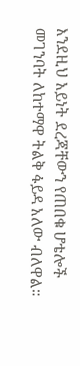እንደዚህ አይነት ደረጃቸውን የጠበቁ ሆቴሎች መገንባት ለከተማዋ ትልቅ ፋይዳ አለው ብለዋል።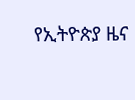የኢትዮጵያ ዜና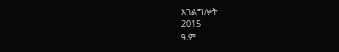አገልግሎት
2015
ዓ.ም